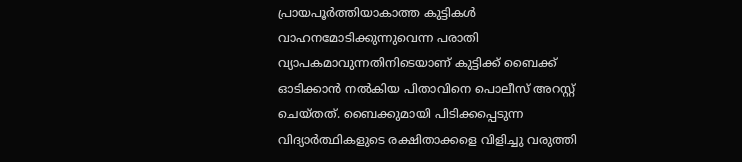പ്രായപൂര്‍ത്തിയാകാത്ത കുട്ടികള്‍ വാഹനമോടിക്കുന്നുവെന്ന പരാതി വ്യാപകമാവുന്നതിനിടെയാണ് കുട്ടിക്ക് ബൈക്ക് ഓടിക്കാന്‍ നല്‍കിയ പിതാവിനെ പൊലീസ് അറസ്റ്റ് ചെയ്തത്. ബൈക്കുമായി പിടിക്കപ്പെടുന്ന വിദ്യാര്‍ത്ഥികളുടെ രക്ഷിതാക്കളെ വിളിച്ചു വരുത്തി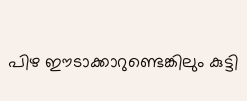പിഴ ഈടാക്കാറുണ്ടെങ്കിലും കുട്ടി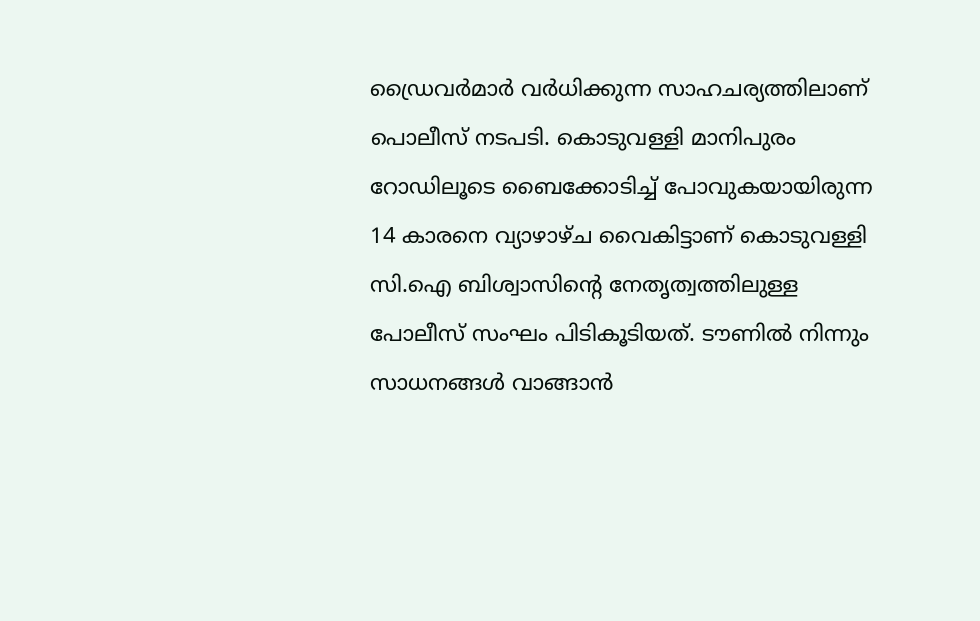ഡ്രൈവര്‍മാര്‍ വര്‍ധിക്കുന്ന സാഹചര്യത്തിലാണ് പൊലീസ് നടപടി. കൊടുവള്ളി മാനിപുരം റോഡിലൂടെ ബൈക്കോടിച്ച് പോവുകയായിരുന്ന 14 കാരനെ വ്യാഴാഴ്ച വൈകിട്ടാണ് കൊടുവള്ളി സി.ഐ ബിശ്വാസിന്റെ നേതൃത്വത്തിലുള്ള പോലീസ് സംഘം പിടികൂടിയത്. ടൗണില്‍ നിന്നും സാധനങ്ങള്‍ വാങ്ങാന്‍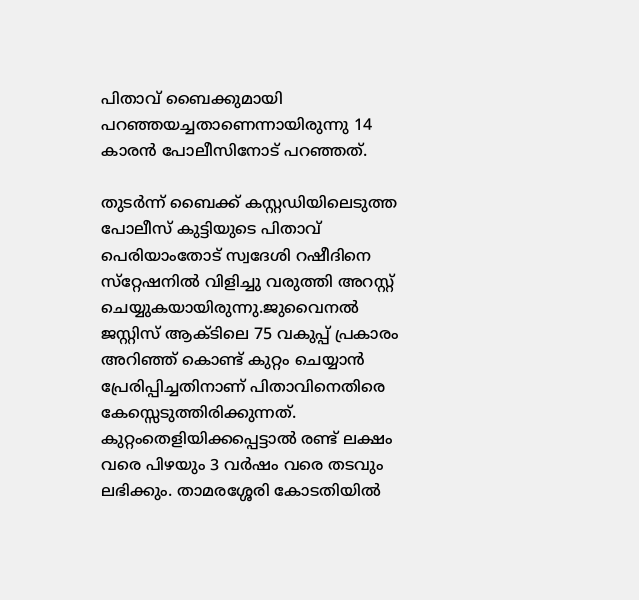പിതാവ് ബൈക്കുമായി പറഞ്ഞയച്ചതാണെന്നായിരുന്നു 14 കാരന്‍ പോലീസിനോട് പറഞ്ഞത്.

തുടര്‍ന്ന് ബൈക്ക് കസ്റ്റഡിയിലെടുത്ത പോലീസ് കുട്ടിയുടെ പിതാവ് പെരിയാംതോട് സ്വദേശി റഷീദിനെ സ്‌റ്റേഷനില്‍ വിളിച്ചു വരുത്തി അറസ്റ്റ് ചെയ്യുകയായിരുന്നു.ജുവൈനല്‍ ജസ്റ്റിസ് ആക്ടിലെ 75 വകുപ്പ് പ്രകാരം അറിഞ്ഞ് കൊണ്ട് കുറ്റം ചെയ്യാന്‍ പ്രേരിപ്പിച്ചതിനാണ് പിതാവിനെതിരെ കേസ്സെടുത്തിരിക്കുന്നത്. കുറ്റംതെളിയിക്കപ്പെട്ടാല്‍ രണ്ട് ലക്ഷം വരെ പിഴയും 3 വര്‍ഷം വരെ തടവും ലഭിക്കും. താമരശ്ശേരി കോടതിയില്‍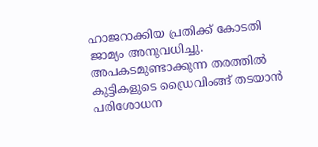ഹാജറാക്കിയ പ്രതിക്ക് കോടതി ജാമ്യം അനുവധിച്ചു. അപകടമുണ്ടാക്കുന്ന തരത്തില്‍ കുട്ടികളുടെ ഡ്രൈവിംങ്ങ് തടയാന്‍ പരിശോധന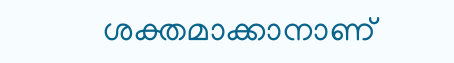ശക്തമാക്കാനാണ്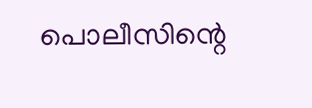പൊലീസിന്റെ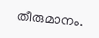തീരുമാനം.